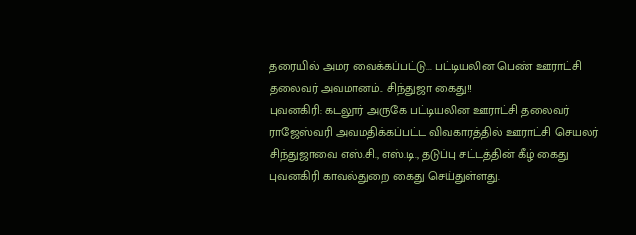தரையில் அமர வைக்கப்பட்டு... பட்டியலின பெண் ஊராட்சி தலைவர் அவமானம்.. சிந்துஜா கைது!!
புவனகிரி: கடலூர் அருகே பட்டியலின ஊராட்சி தலைவர் ராஜேஸ்வரி அவமதிக்கப்பட்ட விவகாரத்தில் ஊராட்சி செயலர் சிந்துஜாவை எஸ்.சி., எஸ்.டி., தடுப்பு சட்டத்தின் கீழ் கைது புவனகிரி காவல்துறை கைது செய்துள்ளது.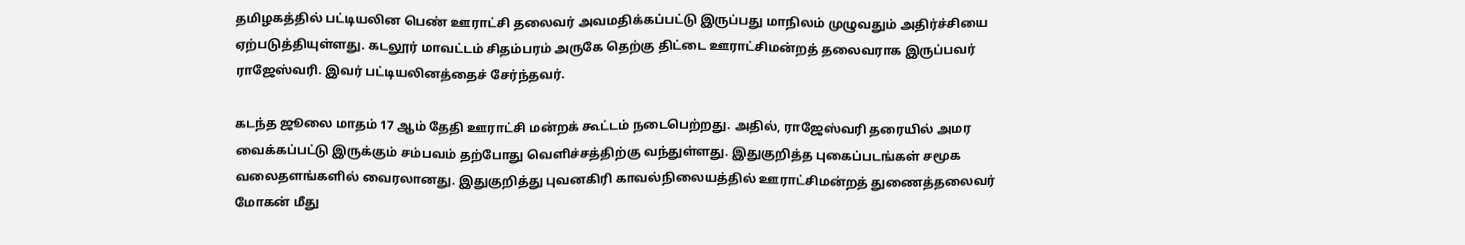தமிழகத்தில் பட்டியலின பெண் ஊராட்சி தலைவர் அவமதிக்கப்பட்டு இருப்பது மாநிலம் முழுவதும் அதிர்ச்சியை ஏற்படுத்தியுள்ளது. கடலூர் மாவட்டம் சிதம்பரம் அருகே தெற்கு திட்டை ஊராட்சிமன்றத் தலைவராக இருப்பவர் ராஜேஸ்வரி. இவர் பட்டியலினத்தைச் சேர்ந்தவர்.

கடந்த ஜூலை மாதம் 17 ஆம் தேதி ஊராட்சி மன்றக் கூட்டம் நடைபெற்றது. அதில், ராஜேஸ்வரி தரையில் அமர வைக்கப்பட்டு இருக்கும் சம்பவம் தற்போது வெளிச்சத்திற்கு வந்துள்ளது. இதுகுறித்த புகைப்படங்கள் சமூக வலைதளங்களில் வைரலானது. இதுகுறித்து புவனகிரி காவல்நிலையத்தில் ஊராட்சிமன்றத் துணைத்தலைவர் மோகன் மீது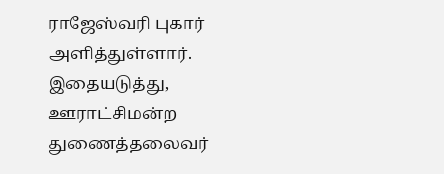ராஜேஸ்வரி புகார் அளித்துள்ளார்.
இதையடுத்து, ஊராட்சிமன்ற துணைத்தலைவர்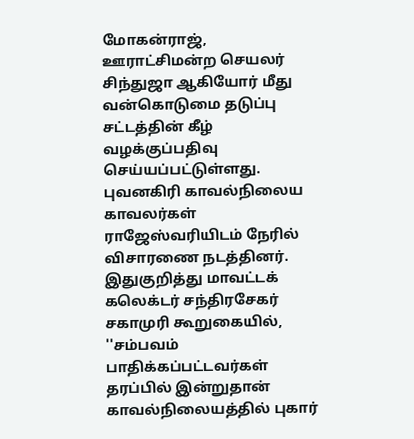மோகன்ராஜ், ஊராட்சிமன்ற செயலர் சிந்துஜா ஆகியோர் மீது வன்கொடுமை தடுப்பு சட்டத்தின் கீழ் வழக்குப்பதிவு செய்யப்பட்டுள்ளது.
புவனகிரி காவல்நிலைய காவலர்கள் ராஜேஸ்வரியிடம் நேரில் விசாரணை நடத்தினர். இதுகுறித்து மாவட்டக் கலெக்டர் சந்திரசேகர் சகாமுரி கூறுகையில், ''சம்பவம் பாதிக்கப்பட்டவர்கள் தரப்பில் இன்றுதான் காவல்நிலையத்தில் புகார்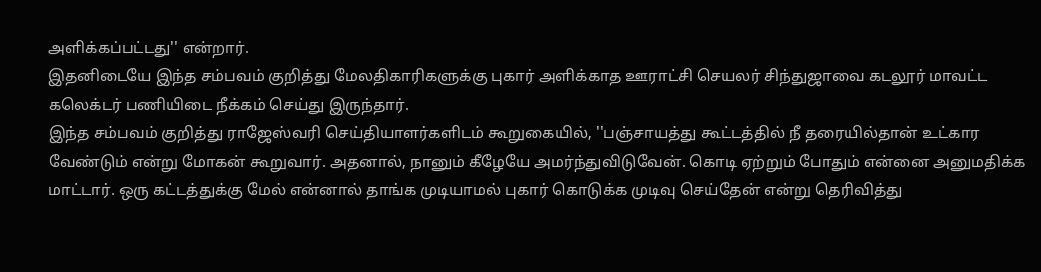அளிக்கப்பட்டது'' என்றார்.
இதனிடையே இந்த சம்பவம் குறித்து மேலதிகாரிகளுக்கு புகார் அளிக்காத ஊராட்சி செயலர் சிந்துஜாவை கடலூர் மாவட்ட கலெக்டர் பணியிடை நீக்கம் செய்து இருந்தார்.
இந்த சம்பவம் குறித்து ராஜேஸ்வரி செய்தியாளர்களிடம் கூறுகையில், ''பஞ்சாயத்து கூட்டத்தில் நீ தரையில்தான் உட்கார வேண்டும் என்று மோகன் கூறுவார். அதனால், நானும் கீழேயே அமர்ந்துவிடுவேன். கொடி ஏற்றும் போதும் என்னை அனுமதிக்க மாட்டார். ஒரு கட்டத்துக்கு மேல் என்னால் தாங்க முடியாமல் புகார் கொடுக்க முடிவு செய்தேன் என்று தெரிவித்து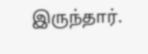இருந்தார்.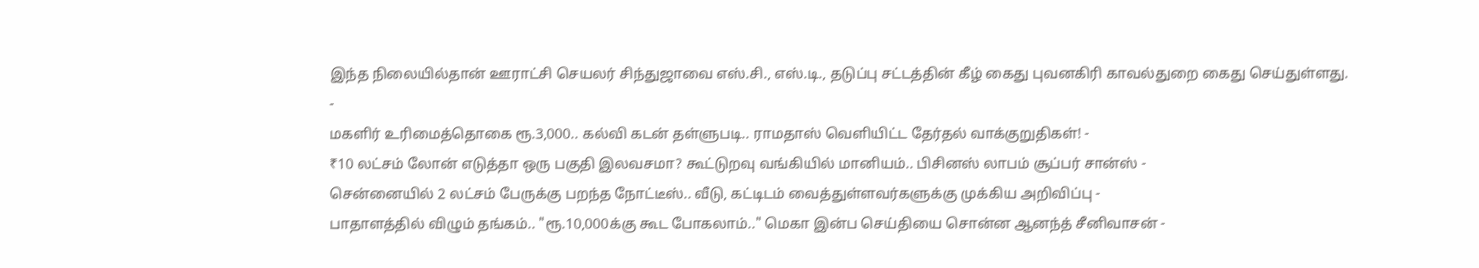இந்த நிலையில்தான் ஊராட்சி செயலர் சிந்துஜாவை எஸ்.சி., எஸ்.டி., தடுப்பு சட்டத்தின் கீழ் கைது புவனகிரி காவல்துறை கைது செய்துள்ளது.
-
மகளிர் உரிமைத்தொகை ரூ.3,000.. கல்வி கடன் தள்ளுபடி.. ராமதாஸ் வெளியிட்ட தேர்தல் வாக்குறுதிகள்! -
₹10 லட்சம் லோன் எடுத்தா ஒரு பகுதி இலவசமா? கூட்டுறவு வங்கியில் மானியம்.. பிசினஸ் லாபம் சூப்பர் சான்ஸ் -
சென்னையில் 2 லட்சம் பேருக்கு பறந்த நோட்டீஸ்.. வீடு, கட்டிடம் வைத்துள்ளவர்களுக்கு முக்கிய அறிவிப்பு -
பாதாளத்தில் விழும் தங்கம்.. "ரூ.10,000க்கு கூட போகலாம்.." மெகா இன்ப செய்தியை சொன்ன ஆனந்த் சீனிவாசன் -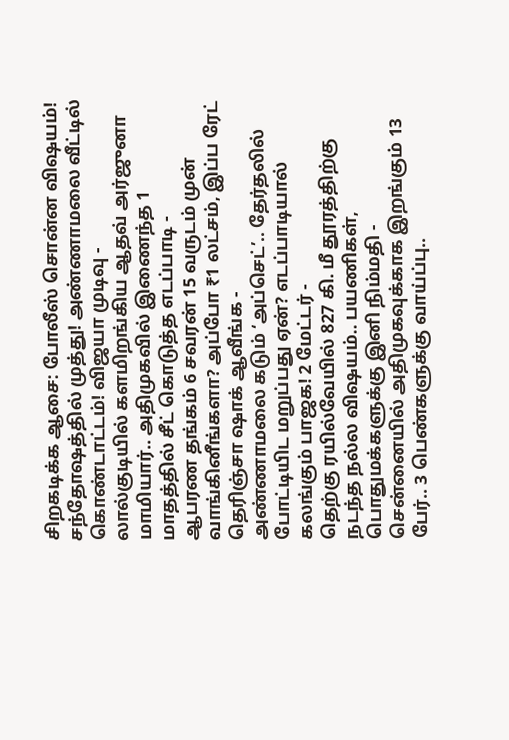சிறகடிக்க ஆசை: போலீஸ் சொன்ன விஷயம்! சந்தோஷத்தில் முத்து! அண்ணாமலை வீட்டில் கொண்டாட்டம்! விஜயா முடிவு -
லால்குடியில் களமிறங்கிய ஆதவ் அர்ஜுனா மாமியார்.. அதிமுகவில் இணைந்த 1 மாதத்தில் சீட் கொடுத்த எடப்பாடி -
ஆபரண தங்கம் 6 சவரன் 15 வருடம் முன் வாங்கினீங்களா? அப்போ ₹1 லட்சம், இப்ப ரேட் தெரிஞ்சா ஷாக் ஆவீங்க -
அண்ணாமலை கடும் ‘அப்செட்’.. தேர்தலில் போட்டியிட மறுப்பது ஏன்? எடப்பாடியால் கலங்கும் பாஜக! 2 மேட்டர் -
தெற்கு ரயில்வேயில் 827 கி. மீ தூரத்திற்கு நடந்த நல்ல விஷயம்.. பயணிகள், பொதுமக்களுக்கு இனி நிம்மதி -
சென்னையில் அதிமுகவுக்காக இறங்கும் 13 பேர்.. 3 பெண்களுக்கு வாய்ப்பு..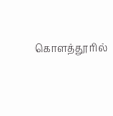கொளத்தூரில்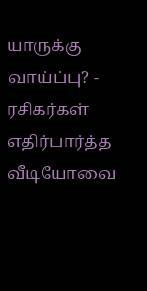யாருக்கு வாய்ப்பு? -
ரசிகர்கள் எதிர்பார்த்த வீடியோவை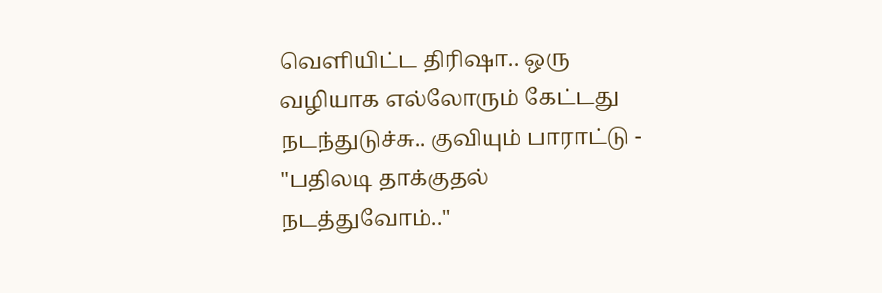வெளியிட்ட திரிஷா.. ஒரு வழியாக எல்லோரும் கேட்டது நடந்துடுச்சு.. குவியும் பாராட்டு -
"பதிலடி தாக்குதல் நடத்துவோம்.."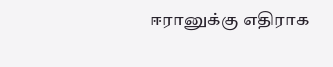ஈரானுக்கு எதிராக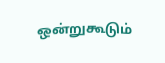ஒன்றுகூடும்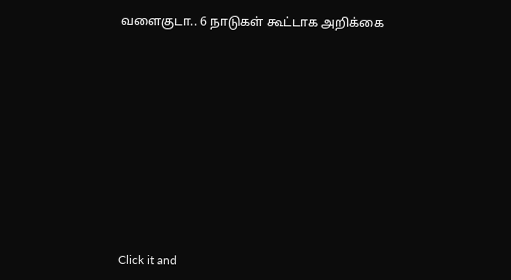வளைகுடா.. 6 நாடுகள் கூட்டாக அறிக்கை












Click it and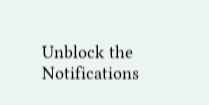Unblock the Notifications